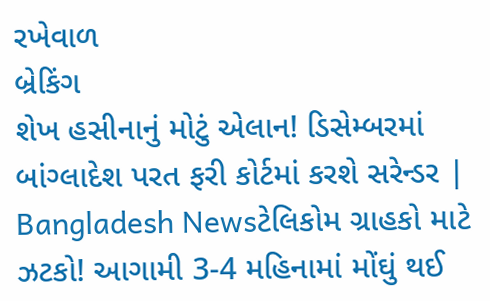રખેવાળ
બ્રેકિંગ
શેખ હસીનાનું મોટું એલાન! ડિસેમ્બરમાં બાંગ્લાદેશ પરત ફરી કોર્ટમાં કરશે સરેન્ડર | Bangladesh Newsટેલિકોમ ગ્રાહકો માટે ઝટકો! આગામી 3-4 મહિનામાં મોંઘું થઈ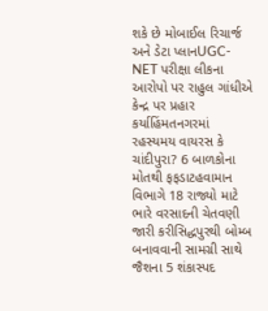શકે છે મોબાઈલ રિચાર્જ અને ડેટા પ્લાનUGC-NET પરીક્ષા લીકના આરોપો પર રાહુલ ગાંધીએ કેન્દ્ર પર પ્રહાર કર્યાહિંમતનગરમાં રહસ્યમય વાયરસ કે ચાંદીપુરા? 6 બાળકોના મોતથી ફફડાટહવામાન વિભાગે 18 રાજ્યો માટે ભારે વરસાદની ચેતવણી જારી કરીસિદ્ધપુરથી બોમ્બ બનાવવાની સામગ્રી સાથે જૈશના 5 શંકાસ્પદ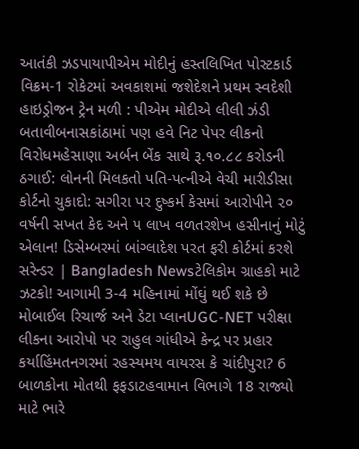આતંકી ઝડપાયાપીએમ મોદીનું હસ્તલિખિત પોસ્ટકાર્ડ વિક્રમ-1 રોકેટમાં અવકાશમાં જશેદેશને પ્રથમ સ્વદેશી હાઇડ્રોજન ટ્રેન મળી : પીએમ મોદીએ લીલી ઝંડી બતાવીબનાસકાંઠામાં પણ હવે નિટ પેપર લીકનો વિરોધમહેસાણા અર્બન બેંક સાથે રૂ.૧૦.૮૮ કરોડની ઠગાઈ: લોનની મિલકતો પતિ-પત્નીએ વેચી મારીડીસા કોર્ટનો ચુકાદો: સગીરા પર દુષ્કર્મ કેસમાં આરોપીને ૨૦ વર્ષની સખત કેદ અને ૫ લાખ વળતરશેખ હસીનાનું મોટું એલાન! ડિસેમ્બરમાં બાંગ્લાદેશ પરત ફરી કોર્ટમાં કરશે સરેન્ડર | Bangladesh Newsટેલિકોમ ગ્રાહકો માટે ઝટકો! આગામી 3-4 મહિનામાં મોંઘું થઈ શકે છે મોબાઈલ રિચાર્જ અને ડેટા પ્લાનUGC-NET પરીક્ષા લીકના આરોપો પર રાહુલ ગાંધીએ કેન્દ્ર પર પ્રહાર કર્યાહિંમતનગરમાં રહસ્યમય વાયરસ કે ચાંદીપુરા? 6 બાળકોના મોતથી ફફડાટહવામાન વિભાગે 18 રાજ્યો માટે ભારે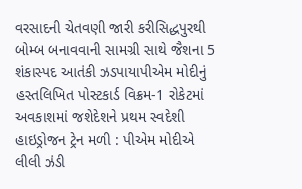વરસાદની ચેતવણી જારી કરીસિદ્ધપુરથી બોમ્બ બનાવવાની સામગ્રી સાથે જૈશના 5 શંકાસ્પદ આતંકી ઝડપાયાપીએમ મોદીનું હસ્તલિખિત પોસ્ટકાર્ડ વિક્રમ-1 રોકેટમાં અવકાશમાં જશેદેશને પ્રથમ સ્વદેશી હાઇડ્રોજન ટ્રેન મળી : પીએમ મોદીએ લીલી ઝંડી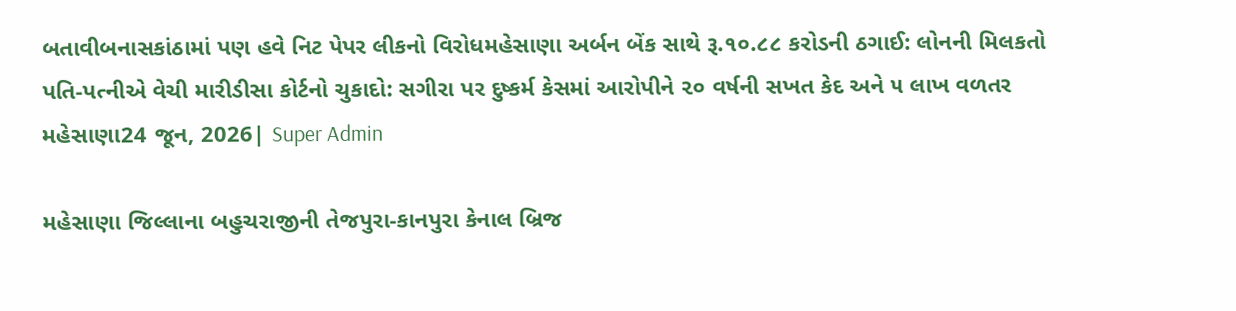બતાવીબનાસકાંઠામાં પણ હવે નિટ પેપર લીકનો વિરોધમહેસાણા અર્બન બેંક સાથે રૂ.૧૦.૮૮ કરોડની ઠગાઈ: લોનની મિલકતો પતિ-પત્નીએ વેચી મારીડીસા કોર્ટનો ચુકાદો: સગીરા પર દુષ્કર્મ કેસમાં આરોપીને ૨૦ વર્ષની સખત કેદ અને ૫ લાખ વળતર
મહેસાણા24 જૂન, 2026| Super Admin

મહેસાણા જિલ્લાના બહુચરાજીની તેજપુરા-કાનપુરા કેનાલ બ્રિજ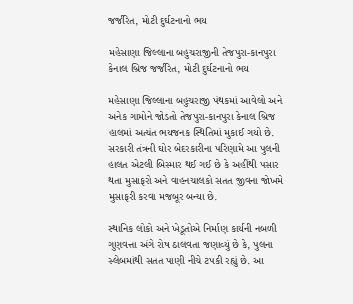જર્જરિત, મોટી દુર્ઘટનાનો ભય

મહેસાણા જિલ્લાના બહુચરાજીની તેજપુરા-કાનપુરા કેનાલ બ્રિજ જર્જરિત, મોટી દુર્ઘટનાનો ભય

મહેસાણા જિલ્લાના બહુચરાજી પંથકમાં આવેલો અને અનેક ગામોને જોડતો તેજપુરા-કાનપુરા કેનાલ બ્રિજ હાલમાં અત્યંત ભયજનક સ્થિતિમાં મુકાઈ ગયો છે. સરકારી તંત્રની ઘોર બેદરકારીના પરિણામે આ પુલની હાલત એટલી બિસ્માર થઈ ગઈ છે કે અહીંથી પસાર થતા મુસાફરો અને વાહનચાલકો સતત જીવના જોખમે મુસાફરી કરવા મજબૂર બન્યા છે.

સ્થાનિક લોકો અને ખેડૂતોએ નિર્માણ કાર્યની નબળી ગુણવત્તા અંગે રોષ ઠાલવતા જણાવ્યું છે કે, પુલના સ્લેબમાંથી સતત પાણી નીચે ટપકી રહ્યું છે. આ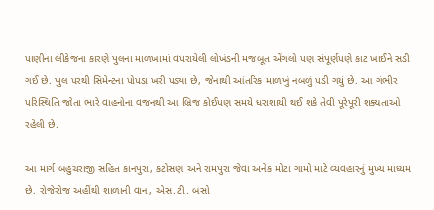પાણીના લીકેજના કારણે પુલના માળખામાં વપરાયેલી લોખંડની મજબૂત એંગલો પણ સંપૂર્ણપણે કાટ ખાઈને સડી ગઈ છે. પુલ પરથી સિમેન્ટના પોપડા ખરી પડ્યા છે, જેનાથી આંતરિક માળખું નબળું પડી ગયું છે. આ ગંભીર પરિસ્થિતિ જોતા ભારે વાહનોના વજનથી આ બ્રિજ કોઈપણ સમયે ધરાશાયી થઈ શકે તેવી પૂરેપૂરી શક્યતાઓ રહેલી છે.

આ માર્ગ બહુચરાજી સહિત કાનપુરા, કટોસણ અને રામપુરા જેવા અનેક મોટા ગામો માટે વ્યવહારનું મુખ્ય માધ્યમ છે. રોજેરોજ અહીંથી શાળાની વાન, એસ.ટી. બસો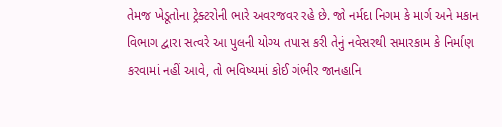તેમજ ખેડૂતોના ટ્રેક્ટરોની ભારે અવરજવર રહે છે. જો નર્મદા નિગમ કે માર્ગ અને મકાન વિભાગ દ્વારા સત્વરે આ પુલની યોગ્ય તપાસ કરી તેનું નવેસરથી સમારકામ કે નિર્માણ કરવામાં નહીં આવે, તો ભવિષ્યમાં કોઈ ગંભીર જાનહાનિ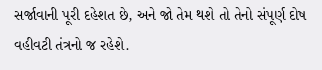સર્જાવાની પૂરી દહેશત છે, અને જો તેમ થશે તો તેનો સંપૂર્ણ દોષ વહીવટી તંત્રનો જ રહેશે.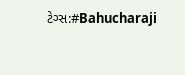ટેગ્સ:#Bahucharaji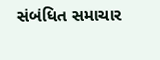સંબંધિત સમાચાર